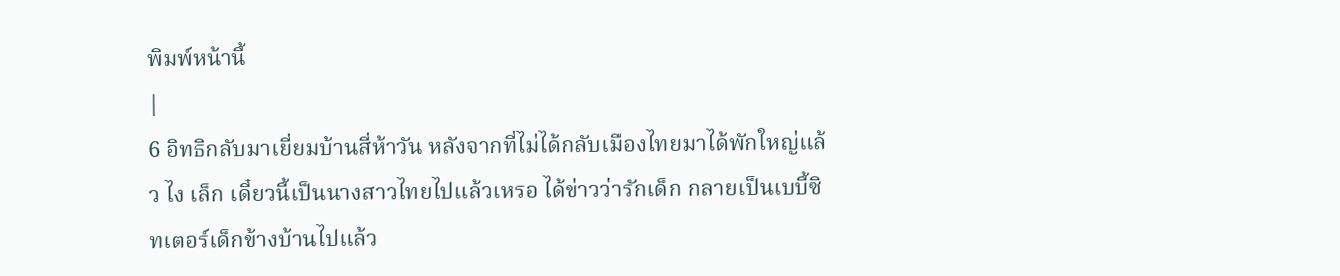พิมพ์หน้านี้
|
6 อิทธิกลับมาเยี่ยมบ้านสี่ห้าวัน หลังจากที่ไม่ได้กลับเมืองไทยมาได้พักใหญ่แล้ว ไง เล็ก เดี๋ยวนี้เป็นนางสาวไทยไปแล้วเหรอ ได้ข่าวว่ารักเด็ก กลายเป็นเบบี้ซิทเตอร์เด็กข้างบ้านไปแล้ว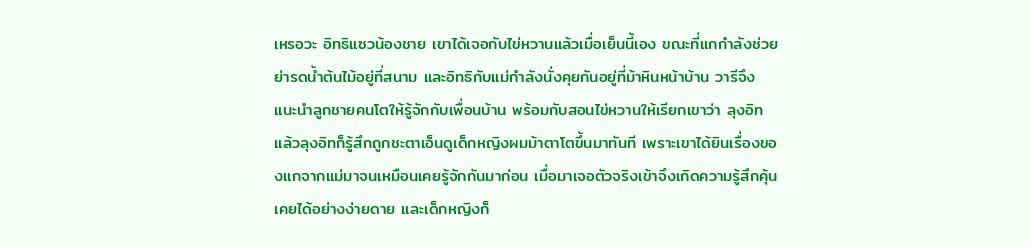เหรอวะ อิทธิแซวน้องชาย เขาได้เจอกับไข่หวานแล้วเมื่อเย็นนี้เอง ขณะที่แกกำลังช่วยย่ารดน้ำต้นไม้อยู่ที่สนาม และอิทธิกับแม่กำลังนั่งคุยกันอยู่ที่ม้าหินหน้าบ้าน วารีจึงแนะนำลูกชายคนโตให้รู้จักกับเพื่อนบ้าน พร้อมกับสอนไข่หวานให้เรียกเขาว่า ลุงอิท แล้วลุงอิทก็รู้สึกถูกชะตาเอ็นดูเด็กหญิงผมม้าตาโตขึ้นมาทันที เพราะเขาได้ยินเรื่องของแกจากแม่มาจนเหมือนเคยรู้จักกันมาก่อน เมื่อมาเจอตัวจริงเข้าจึงเกิดความรู้สึกคุ้นเคยได้อย่างง่ายดาย และเด็กหญิงก็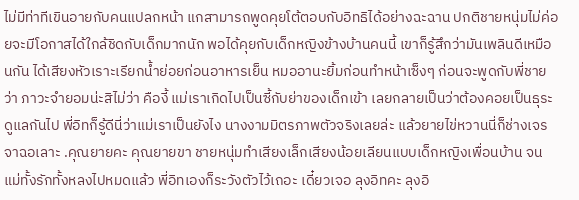ไม่มีท่าทีเขินอายกับคนแปลกหน้า แกสามารถพูดคุยโต้ตอบกับอิทธิได้อย่างฉะฉาน ปกติชายหนุ่มไม่ค่อยจะมีโอกาสได้ใกล้ชิดกับเด็กมากนัก พอได้คุยกับเด็กหญิงข้างบ้านคนนี้ เขาก็รู้สึกว่ามันเพลินดีเหมือนกัน ได้เสียงหัวเราะเรียกน้ำย่อยก่อนอาหารเย็น หมออานะยิ้มก่อนทำหน้าเซ็งๆ ก่อนจะพูดกับพี่ชายว่า ภาวะจำยอมน่ะสิไม่ว่า คืองี้ แม่เราเกิดไปเป็นซี้กับย่าของเด็กเข้า เลยกลายเป็นว่าต้องคอยเป็นธุระดูแลกันไป พี่อิทก็รู้ดีนี่ว่าแม่เราเป็นยังไง นางงามมิตรภาพตัวจริงเลยล่ะ แล้วยายไข่หวานนี่ก็ช่างเจรจาฉอเลาะ .คุณยายคะ คุณยายขา ชายหนุ่มทำเสียงเล็กเสียงน้อยเลียนแบบเด็กหญิงเพื่อนบ้าน จนแม่ทั้งรักทั้งหลงไปหมดแล้ว พี่อิทเองก็ระวังตัวไว้เถอะ เดี๋ยวเจอ ลุงอิทคะ ลุงอิ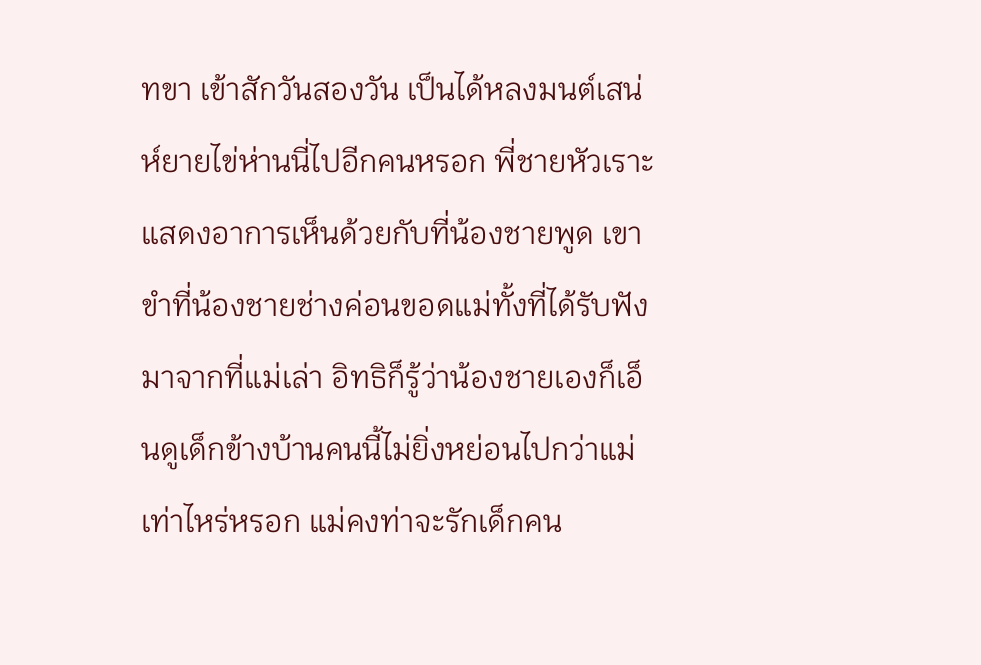ทขา เข้าสักวันสองวัน เป็นได้หลงมนต์เสน่ห์ยายไข่ห่านนี่ไปอีกคนหรอก พี่ชายหัวเราะแสดงอาการเห็นด้วยกับที่น้องชายพูด เขาขำที่น้องชายช่างค่อนขอดแม่ทั้งที่ได้รับฟังมาจากที่แม่เล่า อิทธิก็รู้ว่าน้องชายเองก็เอ็นดูเด็กข้างบ้านคนนี้ไม่ยิ่งหย่อนไปกว่าแม่เท่าไหร่หรอก แม่คงท่าจะรักเด็กคน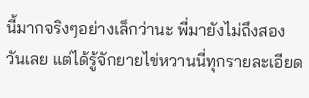นี้มากจริงๆอย่างเล็กว่านะ พี่มายังไม่ถึงสองวันเลย แต่ได้รู้จักยายไข่หวานนี่ทุกรายละเอียด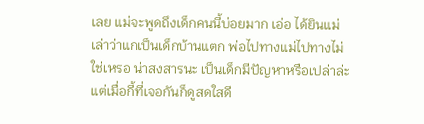เลย แม่จะพูดถึงเด็กคนนี้บ่อยมาก เอ่อ ได้ยินแม่เล่าว่าแกเป็นเด็กบ้านแตก พ่อไปทางแม่ไปทางไม่ใช่เหรอ น่าสงสารนะ เป็นเด็กมีปัญหาหรือเปล่าล่ะ แต่เมื่อกี้ที่เจอกันก็ดูสดใสดี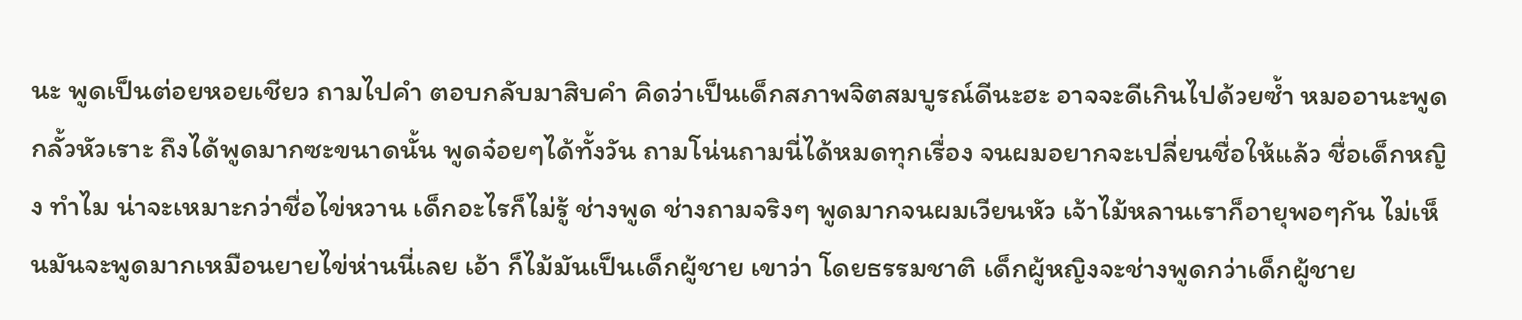นะ พูดเป็นต่อยหอยเชียว ถามไปคำ ตอบกลับมาสิบคำ คิดว่าเป็นเด็กสภาพจิตสมบูรณ์ดีนะฮะ อาจจะดีเกินไปด้วยซ้ำ หมออานะพูดกลั้วหัวเราะ ถึงได้พูดมากซะขนาดนั้น พูดจ๋อยๆได้ทั้งวัน ถามโน่นถามนี่ได้หมดทุกเรื่อง จนผมอยากจะเปลี่ยนชื่อให้แล้ว ชื่อเด็กหญิง ทำไม น่าจะเหมาะกว่าชื่อไข่หวาน เด็กอะไรก็ไม่รู้ ช่างพูด ช่างถามจริงๆ พูดมากจนผมเวียนหัว เจ้าไม้หลานเราก็อายุพอๆกัน ไม่เห็นมันจะพูดมากเหมือนยายไข่ห่านนี่เลย เอ้า ก็ไม้มันเป็นเด็กผู้ชาย เขาว่า โดยธรรมชาติ เด็กผู้หญิงจะช่างพูดกว่าเด็กผู้ชาย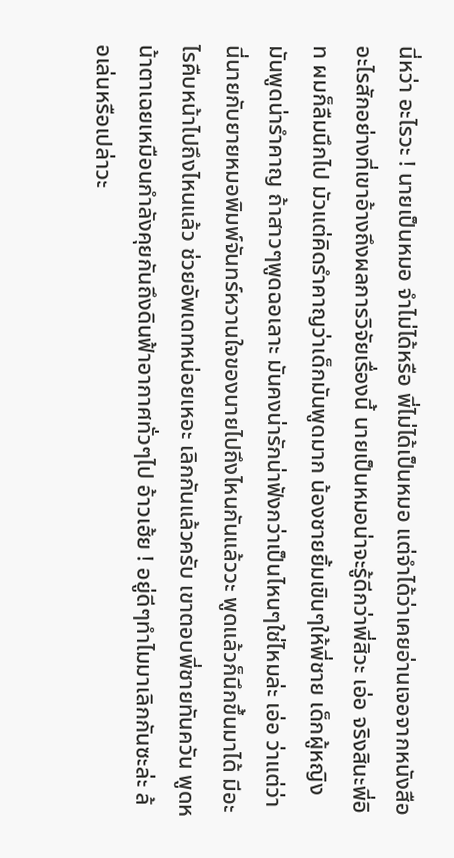นี่หว่า อะไรวะ ! นายเป็นหมอ จำไม่ได้หรือ พี่ไม่ได้เป็นหมอ แต่จำได้ว่าเคยอ่านเจอจากหนังสืออะไรสักอย่างที่เขาอ้างถึงผลการวิจัยเรื่องนี้ นายเป็นหมอน่าจะรู้ดีกว่าพี่สิวะ เอ่อ จริงสินะพี่อิท ผมก็ลืมนึกไป มัวแต่คิดรำคาญว่าเด็กมันพูดมาก น้องชายยิ้มเขินๆให้พี่ชาย เด็กผู้หญิงมันพูดน่ารำคาญ ถ้าสาวๆพูดฉอเลาะ มันคงน่ารักน่าฟังกว่าเป็นไหนๆใช่ไหมล่ะ เอ่อ ว่าแต่ว่า นี่นายกับยายหมอพิมพ์จันทร์หวานใจของนายไปถึงไหนกันแล้ววะ พูดแล้วก็นึกขึ้นมาได้ มีอะไรคืบหน้าไปถึงไหนแล้ว ช่วยอัพเดทหน่อยเหอะ เลิกกันแล้วครับ เขาตอบพี่ชายทันควัน พูดหน้าตาเฉยเหมือนกำลังคุยกันถึงดินฟ้าอากาศทั่วๆไป อ้าวเฮ้ย ! อยู่ดีๆทำไมมาเลิกกันซะล่ะ ล้อเล่นหรือเปล่าวะ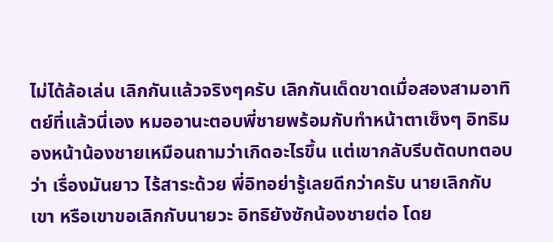ไม่ได้ล้อเล่น เลิกกันแล้วจริงๆครับ เลิกกันเด็ดขาดเมื่อสองสามอาทิตย์ที่แล้วนี่เอง หมออานะตอบพี่ชายพร้อมกับทำหน้าตาเซ็งๆ อิทธิมองหน้าน้องชายเหมือนถามว่าเกิดอะไรขึ้น แต่เขากลับรีบตัดบทตอบว่า เรื่องมันยาว ไร้สาระด้วย พี่อิทอย่ารู้เลยดีกว่าครับ นายเลิกกับเขา หรือเขาขอเลิกกับนายวะ อิทธิยังซักน้องชายต่อ โดย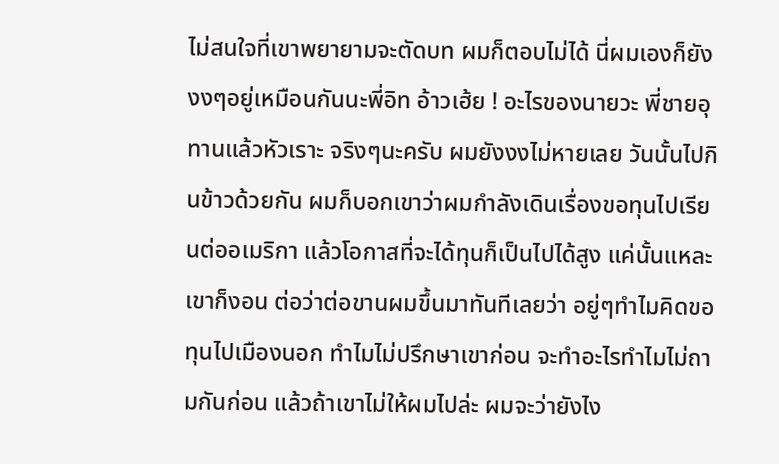ไม่สนใจที่เขาพยายามจะตัดบท ผมก็ตอบไม่ได้ นี่ผมเองก็ยังงงๆอยู่เหมือนกันนะพี่อิท อ้าวเฮ้ย ! อะไรของนายวะ พี่ชายอุทานแล้วหัวเราะ จริงๆนะครับ ผมยังงงไม่หายเลย วันนั้นไปกินข้าวด้วยกัน ผมก็บอกเขาว่าผมกำลังเดินเรื่องขอทุนไปเรียนต่ออเมริกา แล้วโอกาสที่จะได้ทุนก็เป็นไปได้สูง แค่นั้นแหละ เขาก็งอน ต่อว่าต่อขานผมขึ้นมาทันทีเลยว่า อยู่ๆทำไมคิดขอทุนไปเมืองนอก ทำไมไม่ปรึกษาเขาก่อน จะทำอะไรทำไมไม่ถามกันก่อน แล้วถ้าเขาไม่ให้ผมไปล่ะ ผมจะว่ายังไง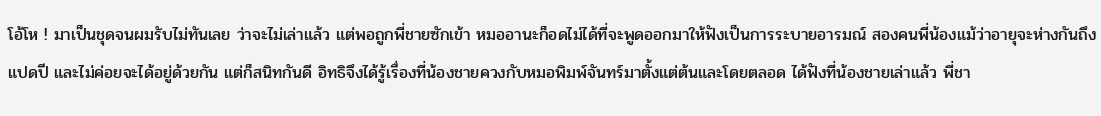โอ้โห ! มาเป็นชุดจนผมรับไม่ทันเลย ว่าจะไม่เล่าแล้ว แต่พอถูกพี่ชายซักเข้า หมออานะก็อดไม่ได้ที่จะพูดออกมาให้ฟังเป็นการระบายอารมณ์ สองคนพี่น้องแม้ว่าอายุจะห่างกันถึงแปดปี และไม่ค่อยจะได้อยู่ด้วยกัน แต่ก็สนิทกันดี อิทธิจึงได้รู้เรื่องที่น้องชายควงกับหมอพิมพ์จันทร์มาตั้งแต่ต้นและโดยตลอด ได้ฟังที่น้องชายเล่าแล้ว พี่ชา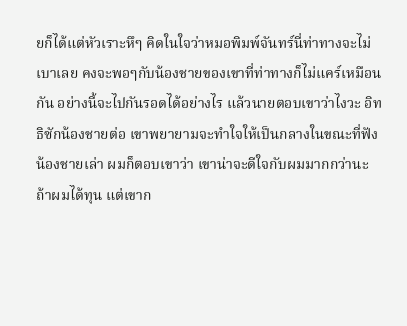ยก็ได้แต่หัวเราะหึๆ คิดในใจว่าหมอพิมพ์จันทร์นี่ท่าทางจะไม่เบาเลย คงจะพอๆกับน้องชายของเขาที่ท่าทางก็ไม่แคร์เหมือนกัน อย่างนี้จะไปกันรอดได้อย่างไร แล้วนายตอบเขาว่าไงวะ อิทธิซักน้องชายต่อ เขาพยายามจะทำใจให้เป็นกลางในขณะที่ฟังน้องชายเล่า ผมก็ตอบเขาว่า เขาน่าจะดีใจกับผมมากกว่านะ ถ้าผมได้ทุน แต่เขาก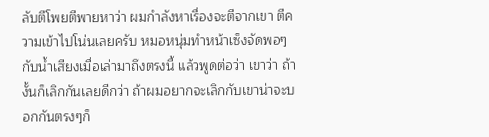ลับตีโพยตีพายหาว่า ผมกำลังหาเรื่องจะตีจากเขา ตีความเข้าไปโน่นเลยครับ หมอหนุ่มทำหน้าเซ็งจัดพอๆกับน้ำเสียงเมื่อเล่ามาถึงตรงนี้ แล้วพูดต่อว่า เขาว่า ถ้างั้นก็เลิกกันเลยดีกว่า ถ้าผมอยากจะเลิกกับเขาน่าจะบอกกันตรงๆก็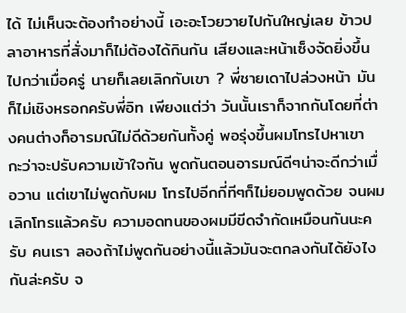ได้ ไม่เห็นจะต้องทำอย่างนี้ เอะอะโวยวายไปกันใหญ่เลย ข้าวปลาอาหารที่สั่งมาก็ไม่ต้องได้กินกัน เสียงและหน้าเซ็งจัดยิ่งขึ้นไปกว่าเมื่อครู่ นายก็เลยเลิกกับเขา ? พี่ชายเดาไปล่วงหน้า มันก็ไม่เชิงหรอกครับพี่อิท เพียงแต่ว่า วันนั้นเราก็จากกันโดยที่ต่างคนต่างก็อารมณ์ไม่ดีด้วยกันทั้งคู่ พอรุ่งขึ้นผมโทรไปหาเขา กะว่าจะปรับความเข้าใจกัน พูดกันตอนอารมณ์ดีๆน่าจะดีกว่าเมื่อวาน แต่เขาไม่พูดกับผม โทรไปอีกกี่ทีๆก็ไม่ยอมพูดด้วย จนผมเลิกโทรแล้วครับ ความอดทนของผมมีขีดจำกัดเหมือนกันนะครับ คนเรา ลองถ้าไม่พูดกันอย่างนี้แล้วมันจะตกลงกันได้ยังไงกันล่ะครับ จ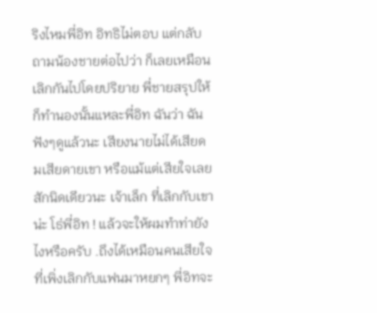ริงไหมพี่อิท อิทธิไม่ตอบ แต่กลับถามน้องชายต่อไปว่า ก็เลยเหมือนเลิกกันไปโดยปริยาย พี่ชายสรุปให้ ก็ทำนองนั้นแหละพี่อิท ฉันว่า ฉันฟังๆดูแล้วนะ เสียงนายไม่ได้เสียดมเสียดายเขา หรือแม้แต่เสียใจเลยสักนิดเดียวนะ เจ้าเล็ก ที่เลิกกับเขาน่ะ โธ่พี่อิท ! แล้วจะให้ผมทำท่ายังไงหรือครับ .ถึงได้เหมือนคนเสียใจที่เพิ่งเลิกกับแฟนมาหยกๆ พี่อิทจะ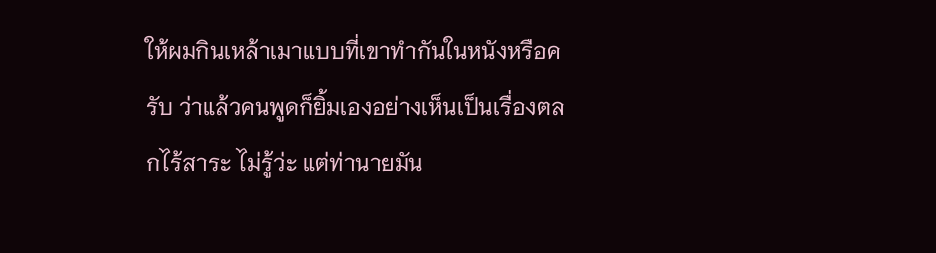ให้ผมกินเหล้าเมาแบบที่เขาทำกันในหนังหรือครับ ว่าแล้วคนพูดก็ยิ้มเองอย่างเห็นเป็นเรื่องตลกไร้สาระ ไม่รู้ว่ะ แต่ท่านายมัน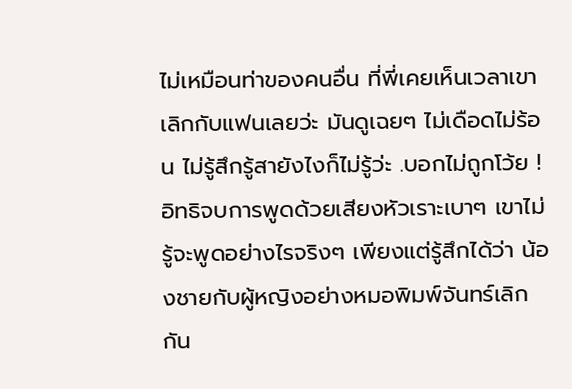ไม่เหมือนท่าของคนอื่น ที่พี่เคยเห็นเวลาเขาเลิกกับแฟนเลยว่ะ มันดูเฉยๆ ไม่เดือดไม่ร้อน ไม่รู้สึกรู้สายังไงก็ไม่รู้ว่ะ .บอกไม่ถูกโว้ย ! อิทธิจบการพูดด้วยเสียงหัวเราะเบาๆ เขาไม่รู้จะพูดอย่างไรจริงๆ เพียงแต่รู้สึกได้ว่า น้องชายกับผู้หญิงอย่างหมอพิมพ์จันทร์เลิกกัน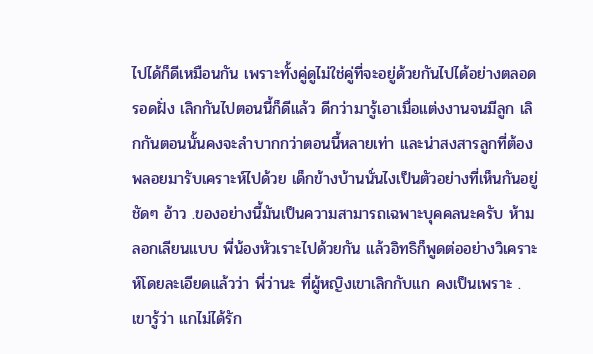ไปได้ก็ดีเหมือนกัน เพราะทั้งคู่ดูไม่ใช่คู่ที่จะอยู่ด้วยกันไปได้อย่างตลอดรอดฝั่ง เลิกกันไปตอนนี้ก็ดีแล้ว ดีกว่ามารู้เอาเมื่อแต่งงานจนมีลูก เลิกกันตอนนั้นคงจะลำบากกว่าตอนนี้หลายเท่า และน่าสงสารลูกที่ต้องพลอยมารับเคราะห์ไปด้วย เด็กข้างบ้านนั่นไงเป็นตัวอย่างที่เห็นกันอยู่ชัดๆ อ้าว .ของอย่างนี้มันเป็นความสามารถเฉพาะบุคคลนะครับ ห้ามลอกเลียนแบบ พี่น้องหัวเราะไปด้วยกัน แล้วอิทธิก็พูดต่ออย่างวิเคราะห์โดยละเอียดแล้วว่า พี่ว่านะ ที่ผู้หญิงเขาเลิกกับแก คงเป็นเพราะ .เขารู้ว่า แกไม่ได้รัก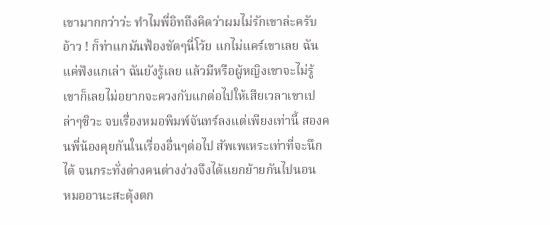เขามากกว่าว่ะ ทำไมพี่อิทถึงคิดว่าผมไม่รักเขาล่ะครับ อ้าว ! ก็ท่าแกมันฟ้องชัดๆนี่โว้ย แกไม่แคร์เขาเลย ฉันแค่ฟังแกเล่า ฉันยังรู้เลย แล้วมีหรือผู้หญิงเขาจะไม่รู้ เขาก็เลยไม่อยากจะควงกับแกต่อไปให้เสียเวลาเขาเปล่าๆซิวะ จบเรื่องหมอพิมพ์จันทร์ลงแต่เพียงเท่านี้ สองคนพี่น้องคุยกันในเรื่องอื่นๆต่อไป สัพเพเหระเท่าที่จะนึกได้ จนกระทั่งต่างคนต่างง่วงจึงได้แยกย้ายกันไปนอน
หมออานะสะดุ้งตก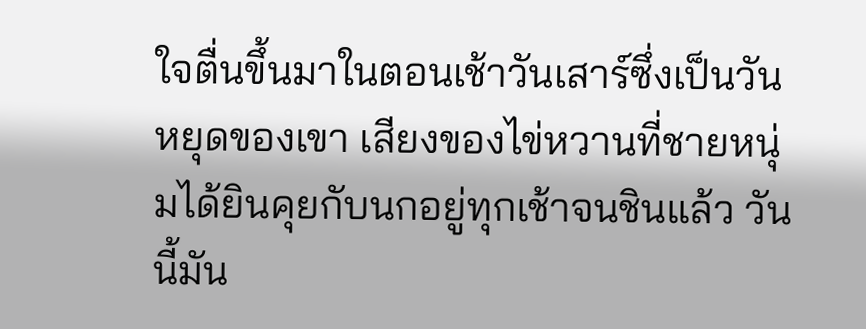ใจตื่นขึ้นมาในตอนเช้าวันเสาร์ซึ่งเป็นวันหยุดของเขา เสียงของไข่หวานที่ชายหนุ่มได้ยินคุยกับนกอยู่ทุกเช้าจนชินแล้ว วันนี้มัน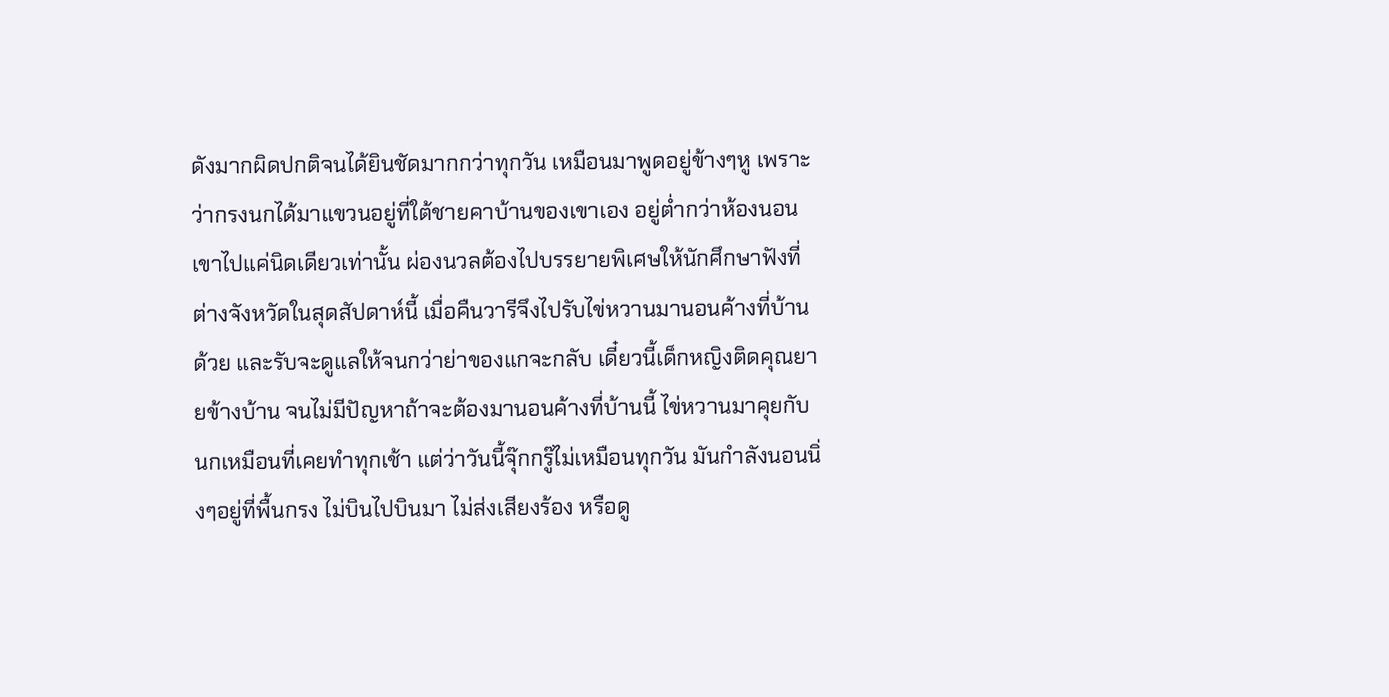ดังมากผิดปกติจนได้ยินชัดมากกว่าทุกวัน เหมือนมาพูดอยู่ข้างๆหู เพราะว่ากรงนกได้มาแขวนอยู่ที่ใต้ชายคาบ้านของเขาเอง อยู่ต่ำกว่าห้องนอนเขาไปแค่นิดเดียวเท่านั้น ผ่องนวลต้องไปบรรยายพิเศษให้นักศึกษาฟังที่ต่างจังหวัดในสุดสัปดาห์นี้ เมื่อคืนวารีจึงไปรับไข่หวานมานอนค้างที่บ้านด้วย และรับจะดูแลให้จนกว่าย่าของแกจะกลับ เดี๋ยวนี้เด็กหญิงติดคุณยายข้างบ้าน จนไม่มีปัญหาถ้าจะต้องมานอนค้างที่บ้านนี้ ไข่หวานมาคุยกับนกเหมือนที่เคยทำทุกเช้า แต่ว่าวันนี้จุ๊กกรู๊ไม่เหมือนทุกวัน มันกำลังนอนนิ่งๆอยู่ที่พื้นกรง ไม่บินไปบินมา ไม่ส่งเสียงร้อง หรือดู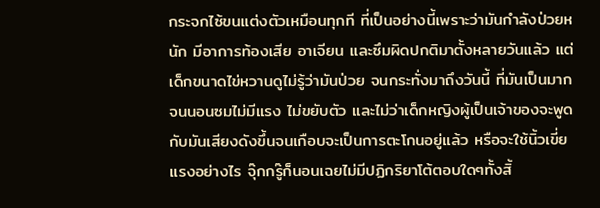กระจกไซ้ขนแต่งตัวเหมือนทุกที ที่เป็นอย่างนี้เพราะว่ามันกำลังป่วยหนัก มีอาการท้องเสีย อาเจียน และซึมผิดปกติมาตั้งหลายวันแล้ว แต่เด็กขนาดไข่หวานดูไม่รู้ว่ามันป่วย จนกระทั่งมาถึงวันนี้ ที่มันเป็นมากจนนอนซมไม่มีแรง ไม่ขยับตัว และไม่ว่าเด็กหญิงผู้เป็นเจ้าของจะพูดกับมันเสียงดังขึ้นจนเกือบจะเป็นการตะโกนอยู่แล้ว หรือจะใช้นิ้วเขี่ยแรงอย่างไร จุ๊กกรู๊ก็นอนเฉยไม่มีปฏิกริยาโต้ตอบใดๆทั้งสิ้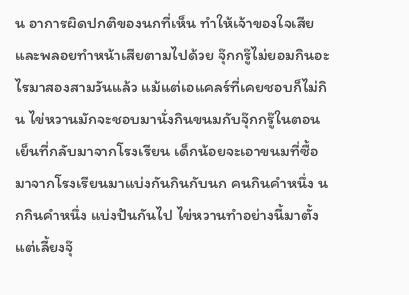น อาการผิดปกติของนกที่เห็น ทำให้เจ้าของใจเสียและพลอยทำหน้าเสียตามไปด้วย จุ๊กกรู๊ไม่ยอมกินอะไรมาสองสามวันแล้ว แม้แต่เอแคลร์ที่เคยชอบก็ไม่กิน ไข่หวานมักจะชอบมานั่งกินขนมกับจุ๊กกรู๊ในตอนเย็นที่กลับมาจากโรงเรียน เด็กน้อยจะเอาขนมที่ซื้อมาจากโรงเรียนมาแบ่งกันกินกับนก คนกินคำหนึ่ง นกกินคำหนึ่ง แบ่งปันกันไป ไข่หวานทำอย่างนี้มาตั้งแต่เลี้ยงจุ๊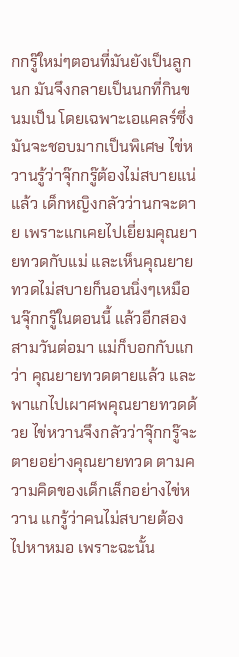กกรู๊ใหม่ๆตอนที่มันยังเป็นลูกนก มันจึงกลายเป็นนกที่กินขนมเป็น โดยเฉพาะเอแคลร์ซึ่งมันจะชอบมากเป็นพิเศษ ไข่หวานรู้ว่าจุ๊กกรู๊ต้องไม่สบายแน่แล้ว เด็กหญิงกลัวว่านกจะตาย เพราะแกเคยไปเยี่ยมคุณยายทวดกับแม่ และเห็นคุณยายทวดไม่สบายก็นอนนิ่งๆเหมือนจุ๊กกรู๊ในตอนนี้ แล้วอีกสองสามวันต่อมา แม่ก็บอกกับแกว่า คุณยายทวดตายแล้ว และพาแกไปเผาศพคุณยายทวดด้วย ไข่หวานจึงกลัวว่าจุ๊กกรู๊จะตายอย่างคุณยายทวด ตามความคิดของเด็กเล็กอย่างไข่หวาน แกรู้ว่าคนไม่สบายต้องไปหาหมอ เพราะฉะนั้น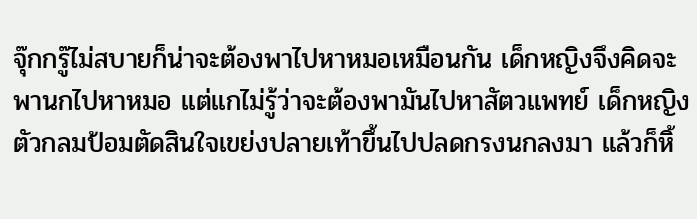จุ๊กกรู๊ไม่สบายก็น่าจะต้องพาไปหาหมอเหมือนกัน เด็กหญิงจึงคิดจะพานกไปหาหมอ แต่แกไม่รู้ว่าจะต้องพามันไปหาสัตวแพทย์ เด็กหญิงตัวกลมป้อมตัดสินใจเขย่งปลายเท้าขึ้นไปปลดกรงนกลงมา แล้วก็หิ้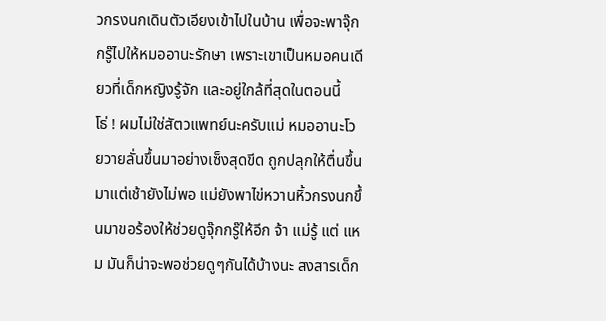วกรงนกเดินตัวเอียงเข้าไปในบ้าน เพื่อจะพาจุ๊กกรู๊ไปให้หมออานะรักษา เพราะเขาเป็นหมอคนเดียวที่เด็กหญิงรู้จัก และอยู่ใกล้ที่สุดในตอนนี้
โธ่ ! ผมไม่ใช่สัตวแพทย์นะครับแม่ หมออานะโวยวายลั่นขึ้นมาอย่างเซ็งสุดขีด ถูกปลุกให้ตื่นขึ้นมาแต่เช้ายังไม่พอ แม่ยังพาไข่หวานหิ้วกรงนกขึ้นมาขอร้องให้ช่วยดูจุ๊กกรู๊ให้อีก จ้า แม่รู้ แต่ แหม มันก็น่าจะพอช่วยดูๆกันได้บ้างนะ สงสารเด็ก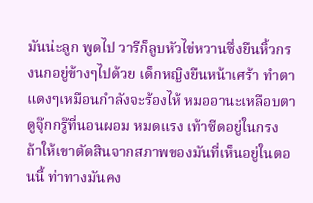มันน่ะลูก พูดไป วารีก็ลูบหัวไข่หวานซึ่งยืนหิ้วกรงนกอยู่ข้างๆไปด้วย เด็กหญิงยืนหน้าเศร้า ทำตาแดงๆเหมือนกำลังจะร้องไห้ หมออานะเหลือบตาดูจุ๊กกรู๊ที่นอนผอม หมดแรง เท้าซีดอยู่ในกรง ถ้าให้เขาตัดสินจากสภาพของมันที่เห็นอยู่ในตอนนี้ ท่าทางมันคง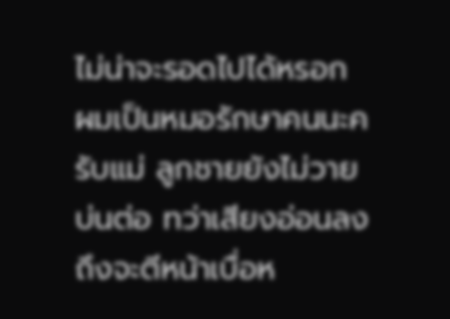ไม่น่าจะรอดไปได้หรอก ผมเป็นหมอรักษาคนนะครับแม่ ลูกชายยังไม่วายบ่นต่อ ทว่าเสียงอ่อนลง ถึงจะตีหน้าเบื่อห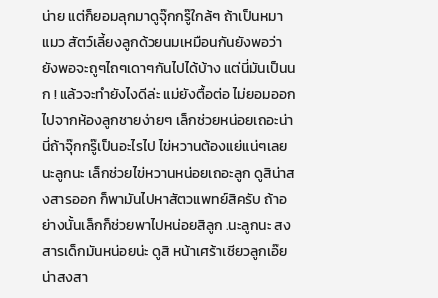น่าย แต่ก็ยอมลุกมาดูจุ๊กกรู๊ใกล้ๆ ถ้าเป็นหมา แมว สัตว์เลี้ยงลูกด้วยนมเหมือนกันยังพอว่า ยังพอจะถูๆไถๆเดาๆกันไปได้บ้าง แต่นี่มันเป็นนก ! แล้วจะทำยังไงดีล่ะ แม่ยังตื้อต่อ ไม่ยอมออกไปจากห้องลูกชายง่ายๆ เล็กช่วยหน่อยเถอะน่า นี่ถ้าจุ๊กกรู๊เป็นอะไรไป ไข่หวานต้องแย่แน่ๆเลย นะลูกนะ เล็กช่วยไข่หวานหน่อยเถอะลูก ดูสิน่าสงสารออก ก็พามันไปหาสัตวแพทย์สิครับ ถ้าอย่างนั้นเล็กก็ช่วยพาไปหน่อยสิลูก .นะลูกนะ สงสารเด็กมันหน่อยน่ะ ดูสิ หน้าเศร้าเชียวลูกเอ๊ย น่าสงสา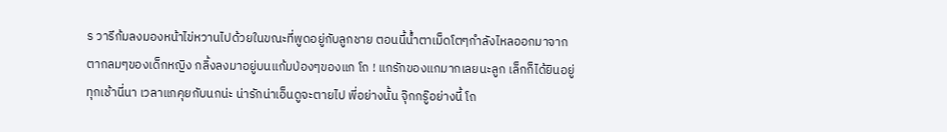ร วารีก้มลงมองหน้าไข่หวานไปด้วยในขณะที่พูดอยู่กับลูกชาย ตอนนี้น้ำตาเม็ดโตๆกำลังไหลออกมาจากตากลมๆของเด็กหญิง กลิ้งลงมาอยู่บนแก้มป่องๆของแก โถ ! แกรักของแกมากเลยนะลูก เล็กก็ได้ยินอยู่ทุกเช้านี่นา เวลาแกคุยกับนกน่ะ น่ารักน่าเอ็นดูจะตายไป พี่อย่างนั้น จุ๊กกรู๊อย่างนี้ โถ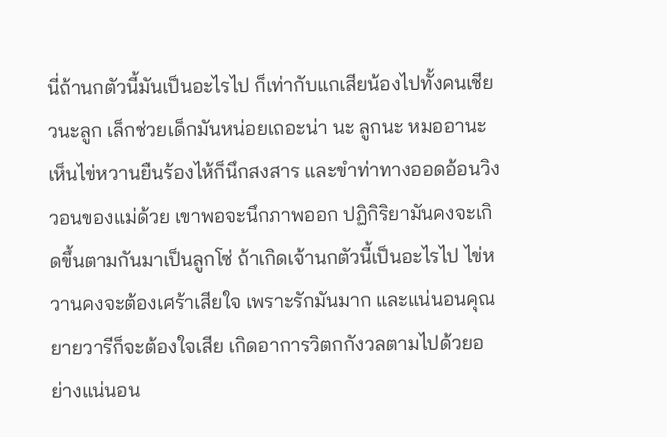นี่ถ้านกตัวนี้มันเป็นอะไรไป ก็เท่ากับแกเสียน้องไปทั้งคนเชียวนะลูก เล็กช่วยเด็กมันหน่อยเถอะน่า นะ ลูกนะ หมออานะเห็นไข่หวานยืนร้องไห้ก็นึกสงสาร และขำท่าทางออดอ้อนวิงวอนของแม่ด้วย เขาพอจะนึกภาพออก ปฏิกิริยามันคงจะเกิดขึ้นตามกันมาเป็นลูกโซ่ ถ้าเกิดเจ้านกตัวนี้เป็นอะไรไป ไข่หวานคงจะต้องเศร้าเสียใจ เพราะรักมันมาก และแน่นอนคุณยายวารีก็จะต้องใจเสีย เกิดอาการวิตกกังวลตามไปด้วยอย่างแน่นอน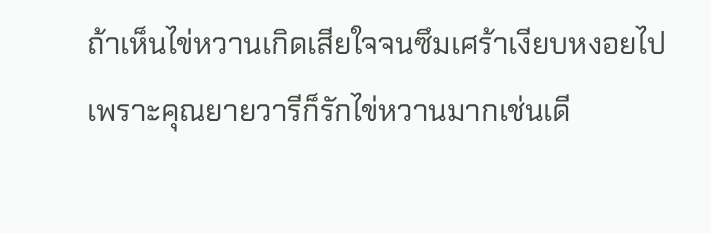ถ้าเห็นไข่หวานเกิดเสียใจจนซึมเศร้าเงียบหงอยไป เพราะคุณยายวารีก็รักไข่หวานมากเช่นเดี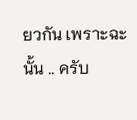ยวกัน เพราะฉะนั้น .. ครับ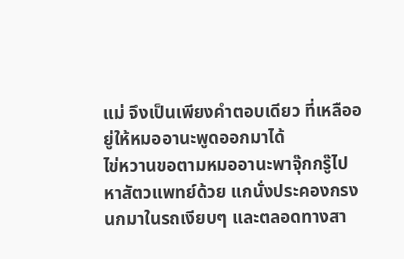แม่ จึงเป็นเพียงคำตอบเดียว ที่เหลืออยู่ให้หมออานะพูดออกมาได้
ไข่หวานขอตามหมออานะพาจุ๊กกรู๊ไปหาสัตวแพทย์ด้วย แกนั่งประคองกรงนกมาในรถเงียบๆ และตลอดทางสา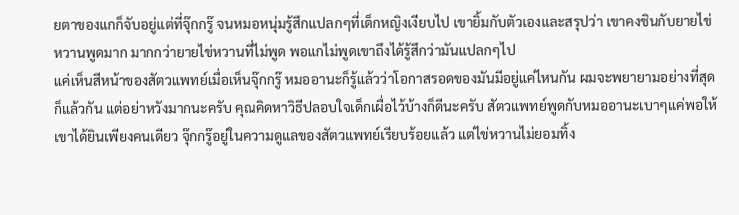ยตาของแกก็จับอยู่แต่ที่จุ๊กกรู๊ จนหมอหนุ่มรู้สึกแปลกๆที่เด็กหญิงเงียบไป เขายิ้มกับตัวเองและสรุปว่า เขาคงชินกับยายไข่หวานพูดมาก มากกว่ายายไข่หวานที่ไม่พูด พอแกไม่พูดเขาถึงได้รู้สึกว่ามันแปลกๆไป
แค่เห็นสีหน้าของสัตวแพทย์เมื่อเห็นจุ๊กกรู๊ หมออานะก็รู้แล้วว่าโอกาสรอดของมันมีอยู่แค่ไหนกัน ผมจะพยายามอย่างที่สุดก็แล้วกัน แต่อย่าหวังมากนะครับ คุณคิดหาวิธีปลอบใจเด็กเผื่อไว้บ้างก็ดีนะครับ สัตวแพทย์พูดกับหมออานะเบาๆแค่พอให้เขาได้ยินเพียงคนเดียว จุ๊กกรู๊อยู่ในความดูแลของสัตวแพทย์เรียบร้อยแล้ว แต่ไข่หวานไม่ยอมทิ้ง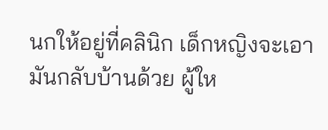นกให้อยู่ที่คลินิก เด็กหญิงจะเอามันกลับบ้านด้วย ผู้ให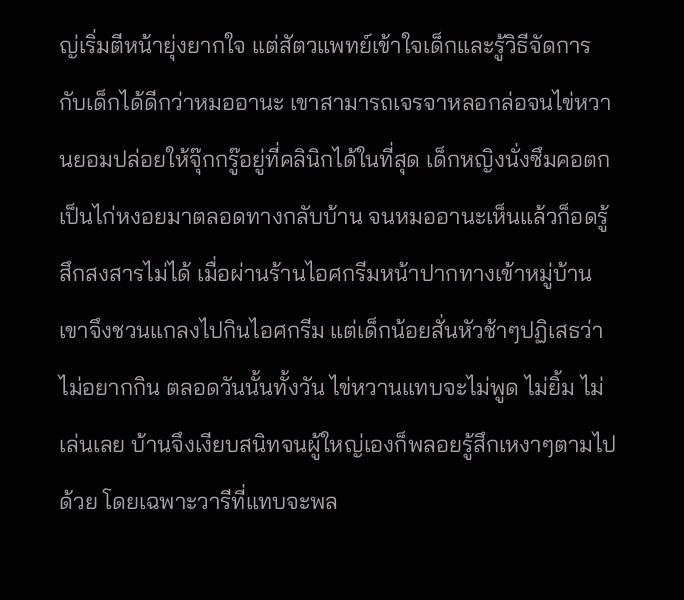ญ่เริ่มตีหน้ายุ่งยากใจ แต่สัตวแพทย์เข้าใจเด็กและรู้วิธีจัดการกับเด็กได้ดีกว่าหมออานะ เขาสามารถเจรจาหลอกล่อจนไข่หวานยอมปล่อยให้จุ๊กกรู๊อยู่ที่คลินิกได้ในที่สุด เด็กหญิงนั่งซึมคอตกเป็นไก่หงอยมาตลอดทางกลับบ้าน จนหมออานะเห็นแล้วก็อดรู้สึกสงสารไม่ได้ เมื่อผ่านร้านไอศกรีมหน้าปากทางเข้าหมู่บ้าน เขาจึงชวนแกลงไปกินไอศกรีม แต่เด็กน้อยสั่นหัวช้าๆปฏิเสธว่าไม่อยากกิน ตลอดวันนั้นทั้งวัน ไข่หวานแทบจะไม่พูด ไม่ยิ้ม ไม่เล่นเลย บ้านจึงเงียบสนิทจนผู้ใหญ่เองก็พลอยรู้สึกเหงาๆตามไปด้วย โดยเฉพาะวารีที่แทบจะพล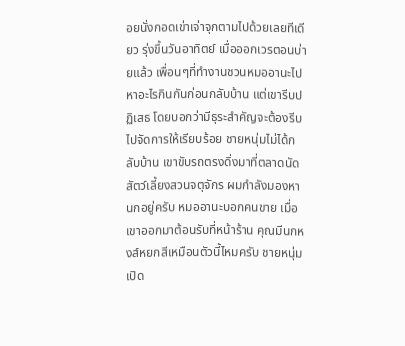อยนั่งกอดเข่าเจ่าจุกตามไปด้วยเลยทีเดียว รุ่งขึ้นวันอาทิตย์ เมื่อออกเวรตอนบ่ายแล้ว เพื่อนๆที่ทำงานชวนหมออานะไปหาอะไรกินกันก่อนกลับบ้าน แต่เขารีบปฏิเสธ โดยบอกว่ามีธุระสำคัญจะต้องรีบไปจัดการให้เรียบร้อย ชายหนุ่มไม่ได้กลับบ้าน เขาขับรถตรงดิ่งมาที่ตลาดนัดสัตว์เลี้ยงสวนจตุจักร ผมกำลังมองหานกอยู่ครับ หมออานะบอกคนขาย เมื่อเขาออกมาต้อนรับที่หน้าร้าน คุณมีนกหงส์หยกสีเหมือนตัวนี้ไหมครับ ชายหนุ่มเปิด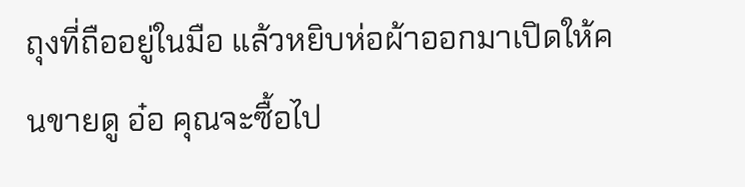ถุงที่ถืออยู่ในมือ แล้วหยิบห่อผ้าออกมาเปิดให้คนขายดู อ๋อ คุณจะซื้อไป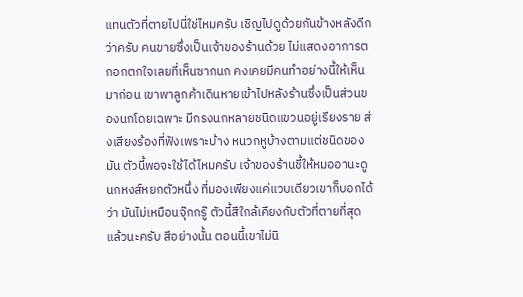แทนตัวที่ตายไปนี่ใช่ไหมครับ เชิญไปดูด้วยกันข้างหลังดีกว่าครับ คนขายซึ่งเป็นเจ้าของร้านด้วย ไม่แสดงอาการตกอกตกใจเลยที่เห็นซากนก คงเคยมีคนทำอย่างนี้ให้เห็นมาก่อน เขาพาลูกค้าเดินหายเข้าไปหลังร้านซึ่งเป็นส่วนของนกโดยเฉพาะ มีกรงนกหลายชนิดแขวนอยู่เรียงราย ส่งเสียงร้องที่ฟังเพราะบ้าง หนวกหูบ้างตามแต่ชนิดของมัน ตัวนี้พอจะใช้ได้ไหมครับ เจ้าของร้านชี้ให้หมออานะดูนกหงส์หยกตัวหนึ่ง ที่มองเพียงแค่แวบเดียวเขาก็บอกได้ว่า มันไม่เหมือนจุ๊กกรู๊ ตัวนี้สีใกล้เคียงกับตัวที่ตายที่สุดแล้วนะครับ สีอย่างนั้น ตอนนี้เขาไม่นิ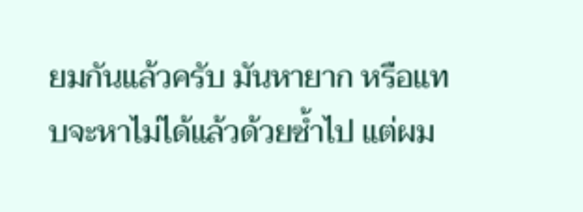ยมกันแล้วครับ มันหายาก หรือแทบจะหาไม่ได้แล้วด้วยซ้ำไป แต่ผม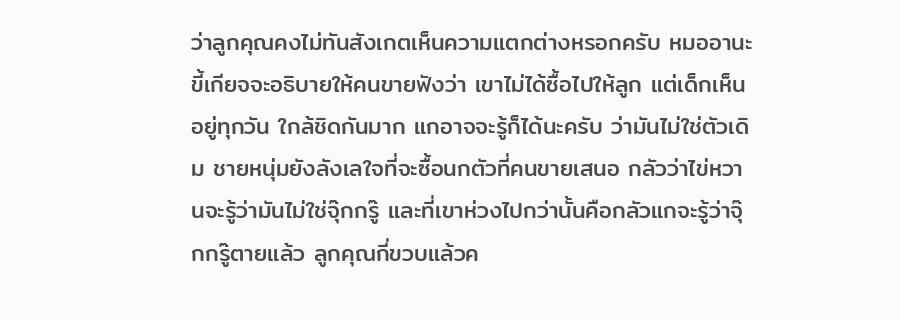ว่าลูกคุณคงไม่ทันสังเกตเห็นความแตกต่างหรอกครับ หมออานะขี้เกียจจะอธิบายให้คนขายฟังว่า เขาไม่ได้ซื้อไปให้ลูก แต่เด็กเห็นอยู่ทุกวัน ใกล้ชิดกันมาก แกอาจจะรู้ก็ได้นะครับ ว่ามันไม่ใช่ตัวเดิม ชายหนุ่มยังลังเลใจที่จะซื้อนกตัวที่คนขายเสนอ กลัวว่าไข่หวานจะรู้ว่ามันไม่ใช่จุ๊กกรู๊ และที่เขาห่วงไปกว่านั้นคือกลัวแกจะรู้ว่าจุ๊กกรู๊ตายแล้ว ลูกคุณกี่ขวบแล้วค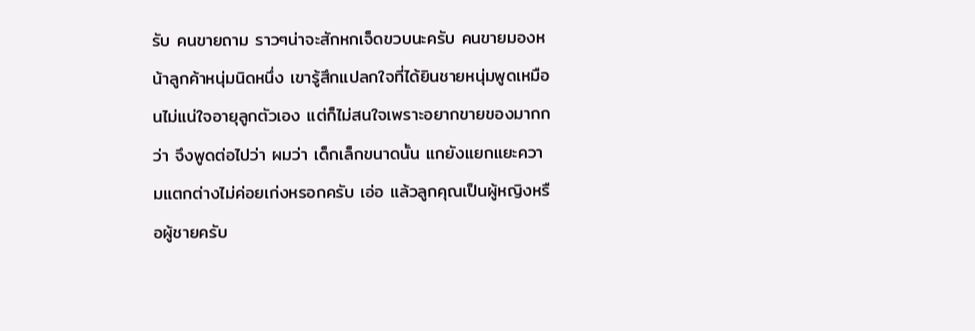รับ คนขายถาม ราวๆน่าจะสักหกเจ็ดขวบนะครับ คนขายมองหน้าลูกค้าหนุ่มนิดหนึ่ง เขารู้สึกแปลกใจที่ได้ยินชายหนุ่มพูดเหมือนไม่แน่ใจอายุลูกตัวเอง แต่ก็ไม่สนใจเพราะอยากขายของมากกว่า จึงพูดต่อไปว่า ผมว่า เด็กเล็กขนาดนั้น แกยังแยกแยะความแตกต่างไม่ค่อยเก่งหรอกครับ เอ่อ แล้วลูกคุณเป็นผู้หญิงหรือผู้ชายครับ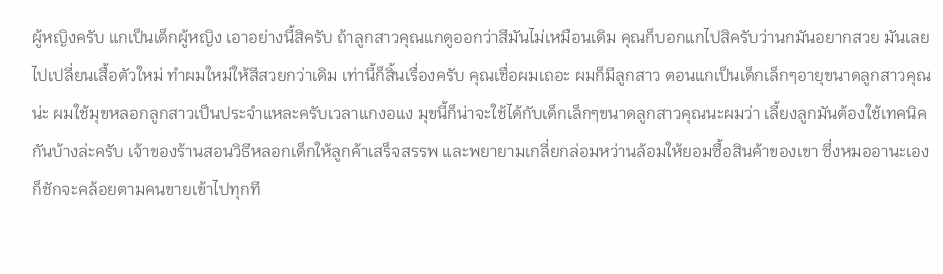ผู้หญิงครับ แกเป็นเด็กผู้หญิง เอาอย่างนี้สิครับ ถ้าลูกสาวคุณแกดูออกว่าสีมันไม่เหมือนเดิม คุณก็บอกแกไปสิครับว่านกมันอยากสวย มันเลยไปเปลี่ยนเสื้อตัวใหม่ ทำผมใหม่ให้สีสวยกว่าเดิม เท่านี้ก็สิ้นเรื่องครับ คุณเชื่อผมเถอะ ผมก็มีลูกสาว ตอนแกเป็นเด็กเล็กๆอายุขนาดลูกสาวคุณน่ะ ผมใช้มุขหลอกลูกสาวเป็นประจำแหละครับเวลาแกงอแง มุขนี้ก็น่าจะใช้ได้กับเด็กเล็กๆขนาดลูกสาวคุณนะผมว่า เลี้ยงลูกมันต้องใช้เทคนิคกันบ้างล่ะครับ เจ้าของร้านสอนวิธีหลอกเด็กให้ลูกค้าเสร็จสรรพ และพยายามเกลี่ยกล่อมหว่านล้อมให้ยอมซื้อสินค้าของเขา ซึ่งหมออานะเองก็ชักจะคล้อยตามคนขายเข้าไปทุกที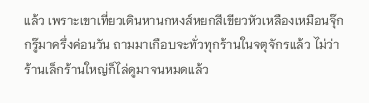แล้ว เพราะเขาเที่ยวเดินหานกหงส์หยกสีเขียวหัวเหลืองเหมือนจุ๊กกรู๊มาครึ่งค่อนวัน ถามมาเกือบจะทั่วทุกร้านในจตุจักรแล้ว ไม่ว่าร้านเล็กร้านใหญ่ก็ไล่ดูมาจนหมดแล้ว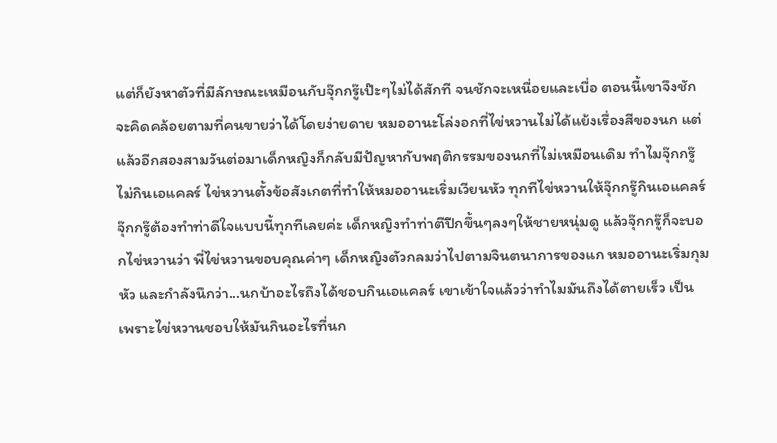แต่ก็ยังหาตัวที่มีลักษณะเหมือนกับจุ๊กกรู๊เป๊ะๆไม่ได้สักที จนชักจะเหนื่อยและเบื่อ ตอนนี้เขาจึงชักจะคิดคล้อยตามที่คนขายว่าได้โดยง่ายดาย หมออานะโล่งอกที่ไข่หวานไม่ได้แย้งเรื่องสีของนก แต่แล้วอีกสองสามวันต่อมาเด็กหญิงก็กลับมีปัญหากับพฤติกรรมของนกที่ไม่เหมือนเดิม ทำไมจุ๊กกรู๊ไม่กินเอแคลร์ ไข่หวานตั้งข้อสังเกตที่ทำให้หมออานะเริ่มเวียนหัว ทุกทีไข่หวานให้จุ๊กกรู๊กินเอแคลร์ จุ๊กกรู๊ต้องทำท่าดีใจแบบนี้ทุกทีเลยค่ะ เด็กหญิงทำท่าตีปีกขึ้นๆลงๆให้ชายหนุ่มดู แล้วจุ๊กกรู๊ก็จะบอกไข่หวานว่า พี่ไข่หวานขอบคุณค่าๆ เด็กหญิงตัวกลมว่าไปตามจินตนาการของแก หมออานะเริ่มกุมหัว และกำลังนึกว่า...นกบ้าอะไรถึงได้ชอบกินเอแคลร์ เขาเข้าใจแล้วว่าทำไมมันถึงได้ตายเร็ว เป็นเพราะไข่หวานชอบให้มันกินอะไรที่นก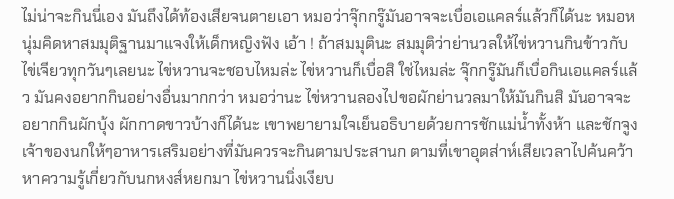ไม่น่าจะกินนี่เอง มันถึงได้ท้องเสียจนตายเอา หมอว่าจุ๊กกรู๊มันอาจจะเบื่อเอแคลร์แล้วก็ได้นะ หมอหนุ่มคิดหาสมมุติฐานมาแจงให้เด็กหญิงฟัง เอ้า ! ถ้าสมมุตินะ สมมุติว่าย่านวลให้ไข่หวานกินข้าวกับไข่เจียวทุกวันๆเลยนะ ไข่หวานจะชอบไหมล่ะ ไข่หวานก็เบื่อสิ ใช่ไหมล่ะ จุ๊กกรู๊มันก็เบื่อกินเอแคลร์แล้ว มันคงอยากกินอย่างอื่นมากกว่า หมอว่านะ ไข่หวานลองไปขอผักย่านวลมาให้มันกินสิ มันอาจจะอยากกินผักบุ้ง ผักกาดขาวบ้างก็ได้นะ เขาพยายามใจเย็นอธิบายด้วยการชักแม่น้ำทั้งห้า และชักจูงเจ้าของนกให้ๆอาหารเสริมอย่างที่มันควรจะกินตามประสานก ตามที่เขาอุตส่าห์เสียเวลาไปค้นคว้าหาความรู้เกี่ยวกับนกหงส์หยกมา ไข่หวานนิ่งเงียบ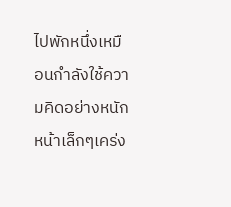ไปพักหนึ่งเหมือนกำลังใช้ความคิดอย่างหนัก หน้าเล็กๆเคร่ง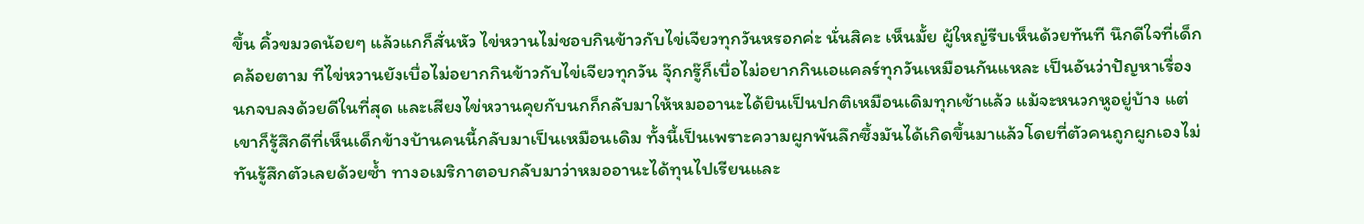ขึ้น คิ้วขมวดน้อยๆ แล้วแกก็สั่นหัว ไข่หวานไม่ชอบกินข้าวกับไข่เจียวทุกวันหรอกค่ะ นั่นสิคะ เห็นมั้ย ผู้ใหญ่รีบเห็นด้วยทันที นึกดีใจที่เด็กคล้อยตาม ทีไข่หวานยังเบื่อไม่อยากกินข้าวกับไข่เจียวทุกวัน จุ๊กกรู๊ก็เบื่อไม่อยากกินเอแคลร์ทุกวันเหมือนกันแหละ เป็นอันว่าปัญหาเรื่องนกจบลงด้วยดีในที่สุด และเสียงไข่หวานคุยกับนกก็กลับมาให้หมออานะได้ยินเป็นปกติเหมือนเดิมทุกเช้าแล้ว แม้จะหนวกหูอยู่บ้าง แต่เขาก็รู้สึกดีที่เห็นเด็กข้างบ้านคนนี้กลับมาเป็นเหมือนเดิม ทั้งนี้เป็นเพราะความผูกพันลึกซึ้งมันได้เกิดขึ้นมาแล้วโดยที่ตัวคนถูกผูกเองไม่ทันรู้สึกตัวเลยด้วยซ้ำ ทางอเมริกาตอบกลับมาว่าหมออานะได้ทุนไปเรียนและ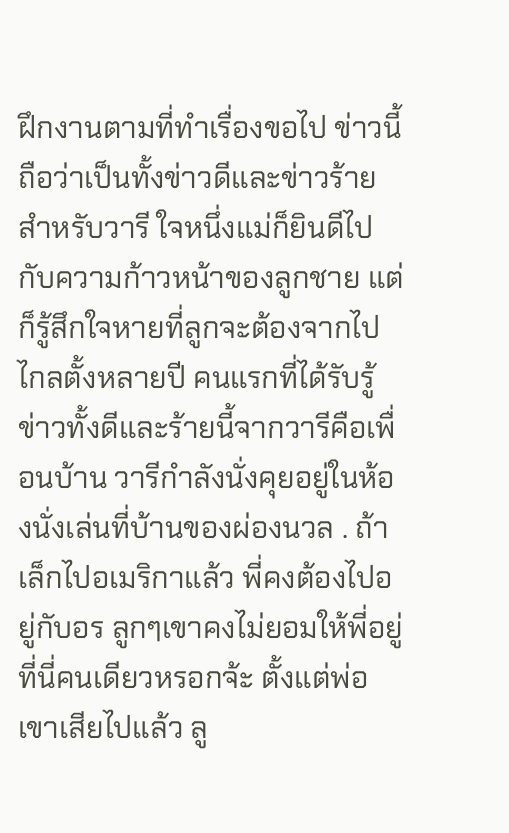ฝึกงานตามที่ทำเรื่องขอไป ข่าวนี้ถือว่าเป็นทั้งข่าวดีและข่าวร้ายสำหรับวารี ใจหนึ่งแม่ก็ยินดีไปกับความก้าวหน้าของลูกชาย แต่ก็รู้สึกใจหายที่ลูกจะต้องจากไปไกลตั้งหลายปี คนแรกที่ได้รับรู้ข่าวทั้งดีและร้ายนี้จากวารีคือเพื่อนบ้าน วารีกำลังนั่งคุยอยู่ในห้องนั่งเล่นที่บ้านของผ่องนวล . ถ้าเล็กไปอเมริกาแล้ว พี่คงต้องไปอยู่กับอร ลูกๆเขาคงไม่ยอมให้พี่อยู่ที่นี่คนเดียวหรอกจ้ะ ตั้งแต่พ่อเขาเสียไปแล้ว ลู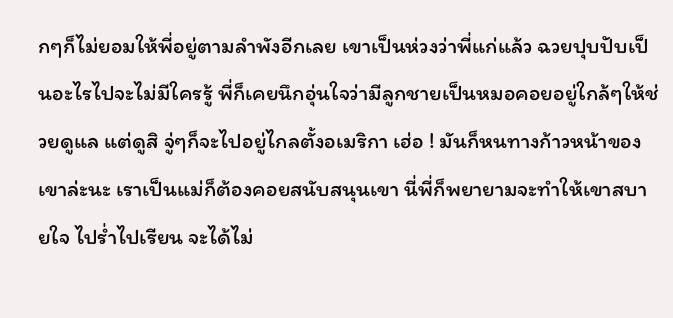กๆก็ไม่ยอมให้พี่อยู่ตามลำพังอีกเลย เขาเป็นห่วงว่าพี่แก่แล้ว ฉวยปุบปับเป็นอะไรไปจะไม่มีใครรู้ พี่ก็เคยนึกอุ่นใจว่ามีลูกชายเป็นหมอคอยอยู่ใกล้ๆให้ช่วยดูแล แต่ดูสิ จู่ๆก็จะไปอยู่ไกลตั้งอเมริกา เฮ่อ ! มันก็หนทางก้าวหน้าของเขาล่ะนะ เราเป็นแม่ก็ต้องคอยสนับสนุนเขา นี่พี่ก็พยายามจะทำให้เขาสบายใจ ไปร่ำไปเรียน จะได้ไม่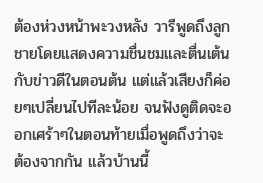ต้องห่วงหน้าพะวงหลัง วารีพูดถึงลูกชายโดยแสดงความชื่นชมและตื่นเต้นกับข่าวดีในตอนต้น แต่แล้วเสียงก็ค่อยๆเปลี่ยนไปทีละน้อย จนฟังดูติดจะออกเศร้าๆในตอนท้ายเมื่อพูดถึงว่าจะต้องจากกัน แล้วบ้านนี้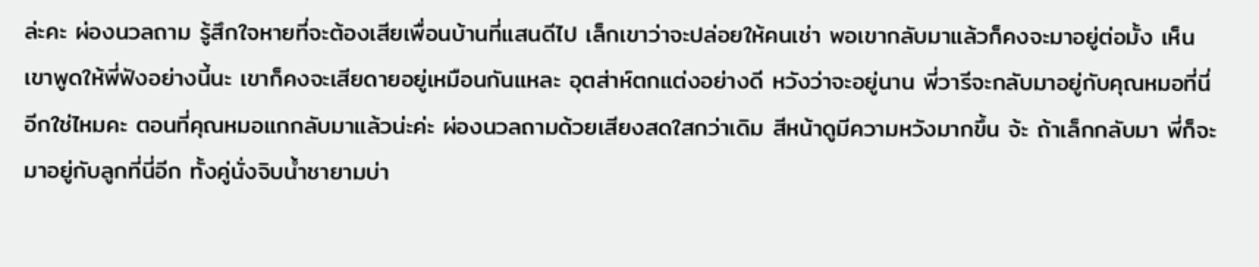ล่ะคะ ผ่องนวลถาม รู้สึกใจหายที่จะต้องเสียเพื่อนบ้านที่แสนดีไป เล็กเขาว่าจะปล่อยให้คนเช่า พอเขากลับมาแล้วก็คงจะมาอยู่ต่อมั้ง เห็นเขาพูดให้พี่ฟังอย่างนี้นะ เขาก็คงจะเสียดายอยู่เหมือนกันแหละ อุตส่าห์ตกแต่งอย่างดี หวังว่าจะอยู่นาน พี่วารีจะกลับมาอยู่กับคุณหมอที่นี่อีกใช่ไหมคะ ตอนที่คุณหมอแกกลับมาแล้วน่ะค่ะ ผ่องนวลถามด้วยเสียงสดใสกว่าเดิม สีหน้าดูมีความหวังมากขึ้น จ้ะ ถ้าเล็กกลับมา พี่ก็จะมาอยู่กับลูกที่นี่อีก ทั้งคู่นั่งจิบน้ำชายามบ่า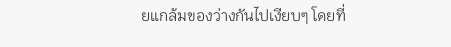ยแกล้มของว่างกันไปเงียบๆ โดยที่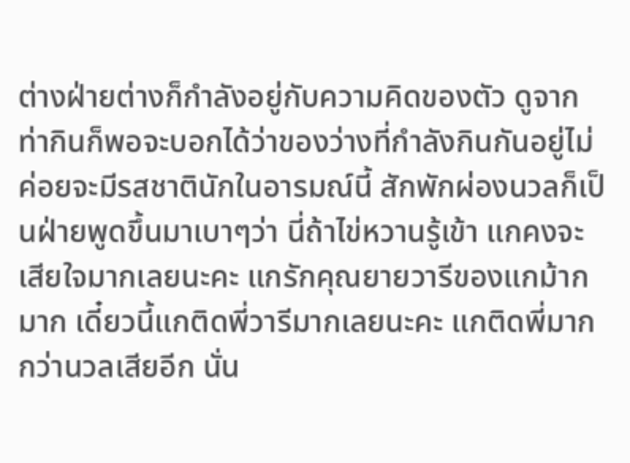ต่างฝ่ายต่างก็กำลังอยู่กับความคิดของตัว ดูจากท่ากินก็พอจะบอกได้ว่าของว่างที่กำลังกินกันอยู่ไม่ค่อยจะมีรสชาตินักในอารมณ์นี้ สักพักผ่องนวลก็เป็นฝ่ายพูดขึ้นมาเบาๆว่า นี่ถ้าไข่หวานรู้เข้า แกคงจะเสียใจมากเลยนะคะ แกรักคุณยายวารีของแกม้ากมาก เดี๋ยวนี้แกติดพี่วารีมากเลยนะคะ แกติดพี่มากกว่านวลเสียอีก นั่น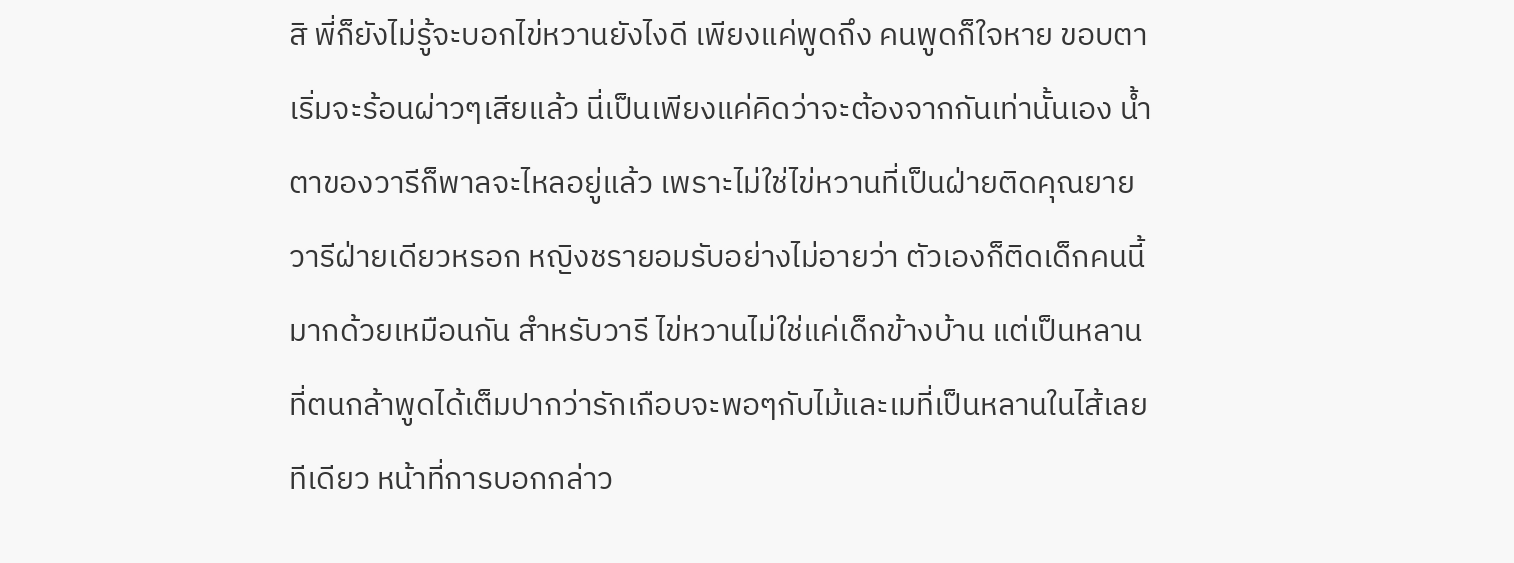สิ พี่ก็ยังไม่รู้จะบอกไข่หวานยังไงดี เพียงแค่พูดถึง คนพูดก็ใจหาย ขอบตาเริ่มจะร้อนผ่าวๆเสียแล้ว นี่เป็นเพียงแค่คิดว่าจะต้องจากกันเท่านั้นเอง น้ำตาของวารีก็พาลจะไหลอยู่แล้ว เพราะไม่ใช่ไข่หวานที่เป็นฝ่ายติดคุณยายวารีฝ่ายเดียวหรอก หญิงชรายอมรับอย่างไม่อายว่า ตัวเองก็ติดเด็กคนนี้มากด้วยเหมือนกัน สำหรับวารี ไข่หวานไม่ใช่แค่เด็กข้างบ้าน แต่เป็นหลานที่ตนกล้าพูดได้เต็มปากว่ารักเกือบจะพอๆกับไม้และเมที่เป็นหลานในไส้เลยทีเดียว หน้าที่การบอกกล่าว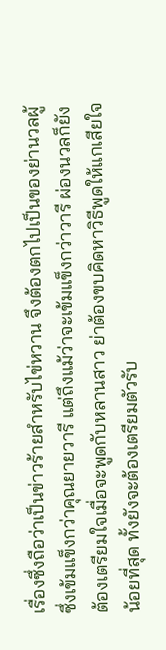เรื่องซึ่งถือว่าเป็นข่าวร้ายสำหรับไข่หวาน จึงต้องตกไปเป็นของย่านวลผู้ซึ่งเข้มแข็งกว่าคุณยายวารี แต่ถึงแม้ว่าจะเข้มแข็งกว่าวารี ผ่องนวลก็ยังต้องเตรียมใจเมื่อจะพูดกับหลานสาว ย่าต้องขบคิดหาวิธีพูดให้แกเสียใจน้อยที่สุด ทั้งยังจะต้องเตรียมตัวรับ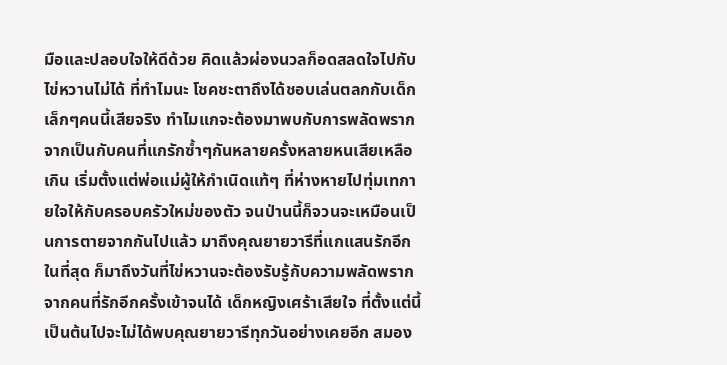มือและปลอบใจให้ดีด้วย คิดแล้วผ่องนวลก็อดสลดใจไปกับไข่หวานไม่ได้ ที่ทำไมนะ โชคชะตาถึงได้ชอบเล่นตลกกับเด็กเล็กๆคนนี้เสียจริง ทำไมแกจะต้องมาพบกับการพลัดพรากจากเป็นกับคนที่แกรักซ้ำๆกันหลายครั้งหลายหนเสียเหลือเกิน เริ่มตั้งแต่พ่อแม่ผู้ให้กำเนิดแท้ๆ ที่ห่างหายไปทุ่มเทกายใจให้กับครอบครัวใหม่ของตัว จนป่านนี้ก็จวนจะเหมือนเป็นการตายจากกันไปแล้ว มาถึงคุณยายวารีที่แกแสนรักอีก ในที่สุด ก็มาถึงวันที่ไข่หวานจะต้องรับรู้กับความพลัดพรากจากคนที่รักอีกครั้งเข้าจนได้ เด็กหญิงเศร้าเสียใจ ที่ตั้งแต่นี้เป็นต้นไปจะไม่ได้พบคุณยายวารีทุกวันอย่างเคยอีก สมอง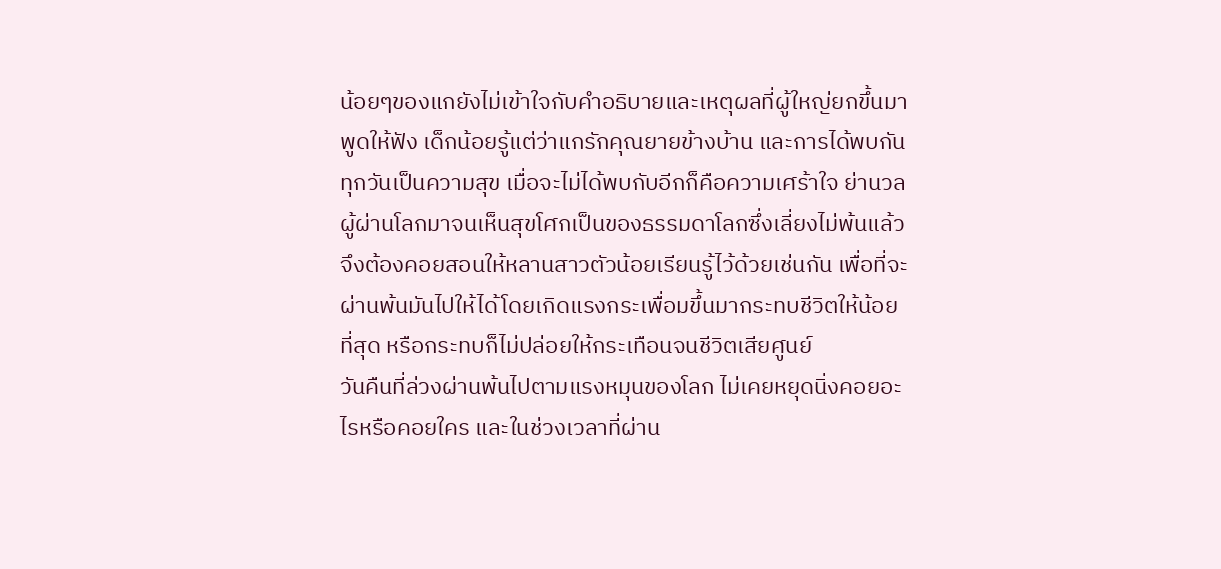น้อยๆของแกยังไม่เข้าใจกับคำอธิบายและเหตุผลที่ผู้ใหญ่ยกขึ้นมาพูดให้ฟัง เด็กน้อยรู้แต่ว่าแกรักคุณยายข้างบ้าน และการได้พบกันทุกวันเป็นความสุข เมื่อจะไม่ได้พบกับอีกก็คือความเศร้าใจ ย่านวลผู้ผ่านโลกมาจนเห็นสุขโศกเป็นของธรรมดาโลกซึ่งเลี่ยงไม่พ้นแล้ว จึงต้องคอยสอนให้หลานสาวตัวน้อยเรียนรู้ไว้ด้วยเช่นกัน เพื่อที่จะผ่านพ้นมันไปให้ได้โดยเกิดแรงกระเพื่อมขึ้นมากระทบชีวิตให้น้อยที่สุด หรือกระทบก็ไม่ปล่อยให้กระเทือนจนชีวิตเสียศูนย์
วันคืนที่ล่วงผ่านพ้นไปตามแรงหมุนของโลก ไม่เคยหยุดนิ่งคอยอะไรหรือคอยใคร และในช่วงเวลาที่ผ่าน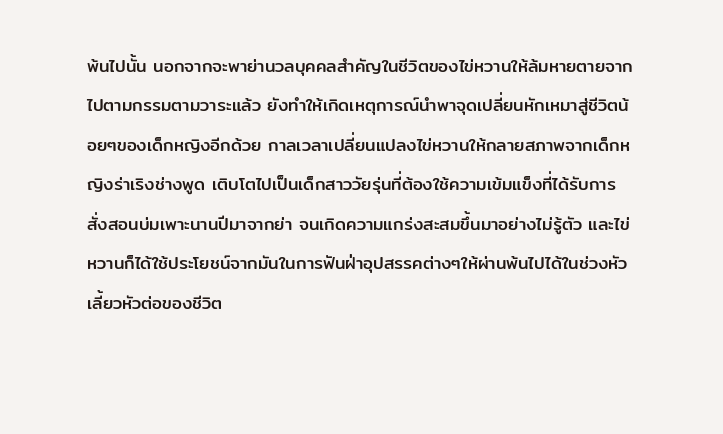พ้นไปนั้น นอกจากจะพาย่านวลบุคคลสำคัญในชีวิตของไข่หวานให้ล้มหายตายจากไปตามกรรมตามวาระแล้ว ยังทำให้เกิดเหตุการณ์นำพาจุดเปลี่ยนหักเหมาสู่ชีวิตน้อยๆของเด็กหญิงอีกด้วย กาลเวลาเปลี่ยนแปลงไข่หวานให้กลายสภาพจากเด็กหญิงร่าเริงช่างพูด เติบโตไปเป็นเด็กสาววัยรุ่นที่ต้องใช้ความเข้มแข็งที่ได้รับการสั่งสอนบ่มเพาะนานปีมาจากย่า จนเกิดความแกร่งสะสมขึ้นมาอย่างไม่รู้ตัว และไข่หวานก็ได้ใช้ประโยชน์จากมันในการฟันฝ่าอุปสรรคต่างๆให้ผ่านพ้นไปได้ในช่วงหัวเลี้ยวหัวต่อของชีวิต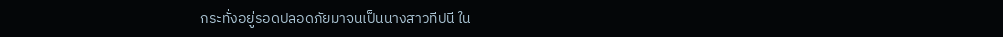กระทั่งอยู่รอดปลอดภัยมาจนเป็นนางสาวทีปนี ใน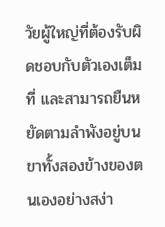วัยผู้ใหญ่ที่ต้องรับผิดชอบกับตัวเองเต็มที่ และสามารถยืนหยัดตามลำพังอยู่บนขาทั้งสองข้างของตนเองอย่างสง่า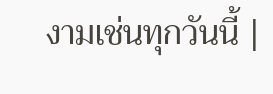งามเช่นทุกวันนี้ |